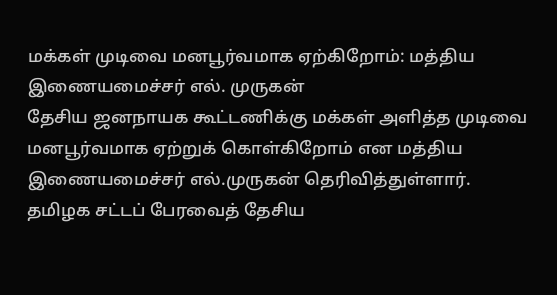மக்கள் முடிவை மனபூர்வமாக ஏற்கிறோம்: மத்திய இணையமைச்சர் எல். முருகன்
தேசிய ஜனநாயக கூட்டணிக்கு மக்கள் அளித்த முடிவை மனபூர்வமாக ஏற்றுக் கொள்கிறோம் என மத்திய இணையமைச்சர் எல்.முருகன் தெரிவித்துள்ளார்.
தமிழக சட்டப் பேரவைத் தேசிய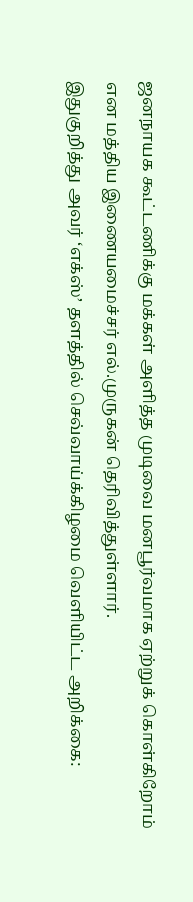ஜனநாயக கூட்டணிக்கு மக்கள் அளித்த முடிவை மனபூர்வமாக ஏற்றுக் கொள்கிறோம் என மத்திய இணையமைச்சர் எல்.முருகன் தெரிவித்துள்ளார்.
இதுகுறித்து அவர் ‘எக்ஸ்’ தளத்தில் செவ்வாய்க்கிழமை வெளியிட்ட அறிக்கை: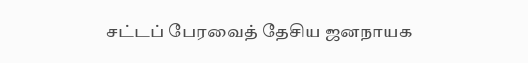சட்டப் பேரவைத் தேசிய ஜனநாயக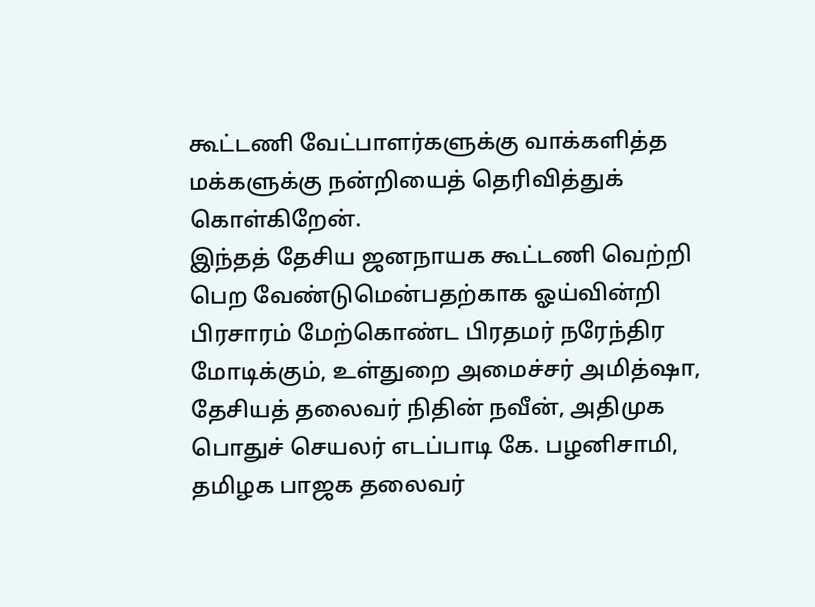கூட்டணி வேட்பாளர்களுக்கு வாக்களித்த மக்களுக்கு நன்றியைத் தெரிவித்துக் கொள்கிறேன்.
இந்தத் தேசிய ஜனநாயக கூட்டணி வெற்றி பெற வேண்டுமென்பதற்காக ஓய்வின்றி பிரசாரம் மேற்கொண்ட பிரதமர் நரேந்திர மோடிக்கும், உள்துறை அமைச்சர் அமித்ஷா, தேசியத் தலைவர் நிதின் நவீன், அதிமுக பொதுச் செயலர் எடப்பாடி கே. பழனிசாமி, தமிழக பாஜக தலைவர்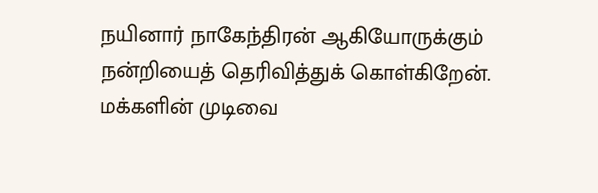நயினார் நாகேந்திரன் ஆகியோருக்கும் நன்றியைத் தெரிவித்துக் கொள்கிறேன். மக்களின் முடிவை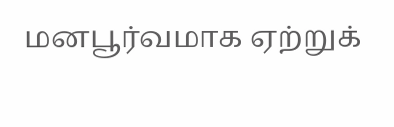மனபூர்வமாக ஏற்றுக்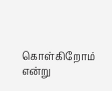கொள்கிறோம் என்று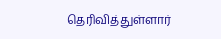தெரிவித்துள்ளார்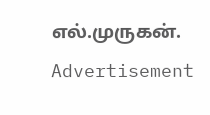எல்.முருகன்.
Advertisement